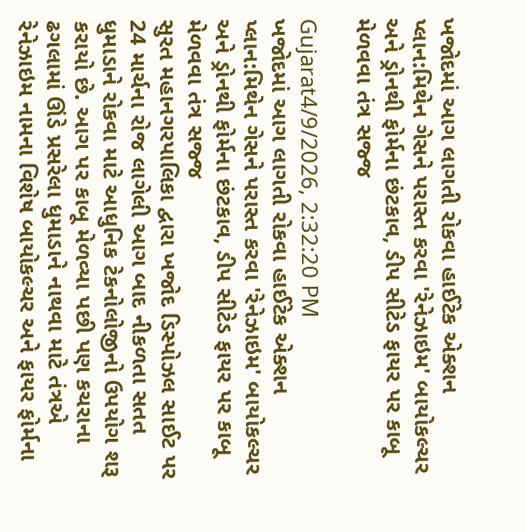ખજોદમાં આગ લાગતી રોકવા હાઈટેક એક્શન પ્લાન:મિથેન ગેસને પરાસ્ત કરવા 'રેનેઝાઇમ' બાયોકલ્ચર અને ડ્રોનથી ફોર્મના છંટકાવ, ડીપ સીટેડ ફાયર પર કાબૂ મેળવવા તંત્ર સજ્જ

Gujarat4/9/2026, 2:32:20 PM
ખજોદમાં આગ લાગતી રોકવા હાઈટેક એક્શન પ્લાન:મિથેન ગેસને પરાસ્ત કરવા 'રેનેઝાઇમ' બાયોકલ્ચર અને ડ્રોનથી ફોર્મના છંટકાવ, ડીપ સીટેડ ફાયર પર કાબૂ મેળવવા તંત્ર સજ્જ
સુરત મહાનગરપાલિકા દ્વારા ખજોદ ડિસ્પોઝલ સાઈટ પર 24 માર્ચના રોજ લાગેલી આગ બાદ નીકળતા સતત ધુમાડાને રોકવા માટે આધુનિક ટેકનોલોજીનો ઉપયોગ શરૂ કરાયો છે. આગ પર કાબૂ મેળવ્યા પછી પણ કચરાના ઢગલામાં ઊંડે પ્રસરેલા ધુમાડાને નાથવા માટે તંત્રએ રેનેઝાઇમ નામના વિશેષ બાયોકલ્ચર અને ફાયર ફોર્મના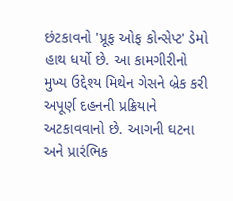છંટકાવનો 'પ્રૂફ ઓફ કોન્સેપ્ટ' ડેમો હાથ ધર્યો છે. આ કામગીરીનો મુખ્ય ઉદ્દેશ્ય મિથેન ગેસને બ્રેક કરી અપૂર્ણ દહનની પ્રક્રિયાને અટકાવવાનો છે. આગની ઘટના અને પ્રારંભિક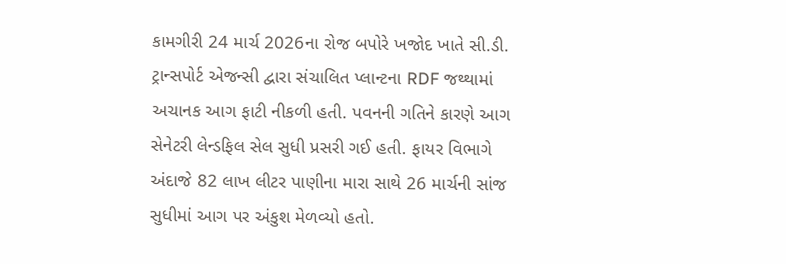કામગીરી 24 માર્ચ 2026ના રોજ બપોરે ખજોદ ખાતે સી.ડી. ટ્રાન્સપોર્ટ એજન્સી દ્વારા સંચાલિત પ્લાન્ટના RDF જથ્થામાં અચાનક આગ ફાટી નીકળી હતી. પવનની ગતિને કારણે આગ સેનેટરી લેન્ડફિલ સેલ સુધી પ્રસરી ગઈ હતી. ફાયર વિભાગે અંદાજે 82 લાખ લીટર પાણીના મારા સાથે 26 માર્ચની સાંજ સુધીમાં આગ પર અંકુશ મેળવ્યો હતો.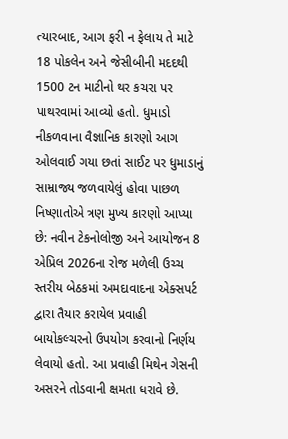ત્યારબાદ, આગ ફરી ન ફેલાય તે માટે 18 પોકલેન અને જેસીબીની મદદથી 1500 ટન માટીનો થર કચરા પર પાથરવામાં આવ્યો હતો. ધુમાડો નીકળવાના વૈજ્ઞાનિક કારણો આગ ઓલવાઈ ગયા છતાં સાઈટ પર ધુમાડાનું સામ્રાજ્ય જળવાયેલું હોવા પાછળ નિષ્ણાતોએ ત્રણ મુખ્ય કારણો આપ્યા છે: નવીન ટેકનોલોજી અને આયોજન 8 એપ્રિલ 2026ના રોજ મળેલી ઉચ્ચ સ્તરીય બેઠકમાં અમદાવાદના એક્સપર્ટ દ્વારા તૈયાર કરાયેલ પ્રવાહી બાયોકલ્ચરનો ઉપયોગ કરવાનો નિર્ણય લેવાયો હતો. આ પ્રવાહી મિથેન ગેસની અસરને તોડવાની ક્ષમતા ધરાવે છે.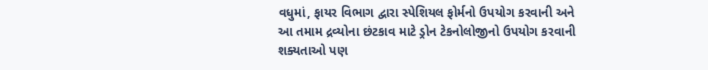વધુમાં, ફાયર વિભાગ દ્વારા સ્પેશિયલ ફોર્મનો ઉપયોગ કરવાની અને આ તમામ દ્રવ્યોના છંટકાવ માટે ડ્રોન ટેકનોલોજીનો ઉપયોગ કરવાની શક્યતાઓ પણ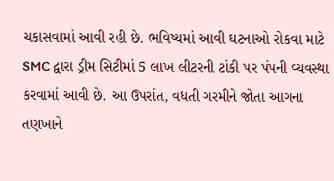ચકાસવામાં આવી રહી છે. ભવિષ્યમાં આવી ઘટનાઓ રોકવા માટે SMC દ્વારા ડ્રીમ સિટીમાં 5 લાખ લીટરની ટાંકી પર પંપની વ્યવસ્થા કરવામાં આવી છે. આ ઉપરાંત, વધતી ગરમીને જોતા આગના તણખાને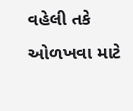વહેલી તકે ઓળખવા માટે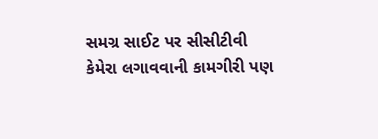સમગ્ર સાઈટ પર સીસીટીવી કેમેરા લગાવવાની કામગીરી પણ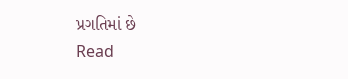પ્રગતિમાં છે
Read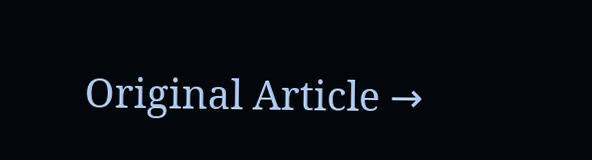Original Article →